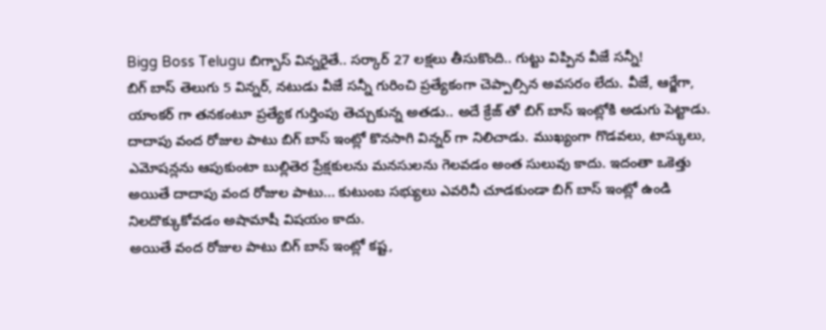Bigg Boss Telugu బిగ్బాస్ విన్నరైతే.. సర్కార్ 27 లక్షలు తీసుకొంది.. గుట్టు విప్పిన వీజే సన్నీ!
బిగ్ బాస్ తెలుగు 5 విన్నర్, నటుడు వీజే సన్నీ గురించి ప్రత్యేకంగా చెప్పాల్సిన అవసరం లేదు. వీజే, ఆర్జేగా, యాంకర్ గా తనకంటూ ప్రత్యేక గుర్తింపు తెచ్చుకున్న అతడు.. అదే క్రేజ్ తో బిగ్ బాస్ ఇంట్లోకి అడుగు పెట్టాడు. దాదాపు వంద రోజుల పాటు బిగ్ బాస్ ఇంట్లో కొనసాగి విన్నర్ గా నిలిచాడు. ముఖ్యంగా గొడవలు, టాస్కులు, ఎమోషన్లను ఆపుకుంటా బుల్లితెర ప్రేక్షకులను మనసులను గెలవడం అంత సులువు కాదు. ఇదంతా ఒకెత్తు అయితే దాదాపు వంద రోజుల పాటు... కుటుంబ సభ్యులు ఎవరినీ చూడకుండా బిగ్ బాస్ ఇంట్లో ఉండి నిలదొక్కుకోవడం అషామాషీ విషయం కాదు.
అయితే వంద రోజుల పాటు బిగ్ బాస్ ఇంట్లో కష్ట,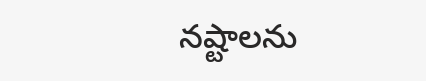నష్టాలను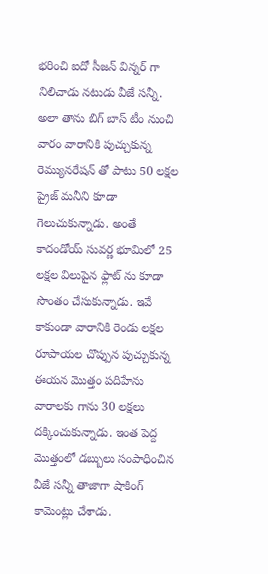భరించి ఐదో సీజన్ విన్నర్ గా నిలిచాడు నటుడు వీజే సన్నీ. అలా తాను బిగ్ బాస్ టీం నుంచి వారం వారానికి పుచ్చుకున్న రెమ్యునరేషన్ తో పాటు 50 లక్షల ప్రైజ్ మనీని కూడా గెలుచుకున్నాడు. అంతే కాదండోయ్ సువర్ణ భూమిలో 25 లక్షల విలుపైన ఫ్లాట్ ను కూడా సొంతం చేసుకున్నాడు. ఇవే కాకుండా వారానికి రెండు లక్షల రూపాయల చొప్పున పుచ్చుకున్న ఈయన మొత్తం పదిహేను వారాలకు గాను 30 లక్షలు దక్కించుకున్నాడు. ఇంత పెద్ద మొత్తంలో డబ్బులు సంపాధించిన వీజే సన్నీ తాజాగా షాకింగ్ కామెంట్లు చేశాడు.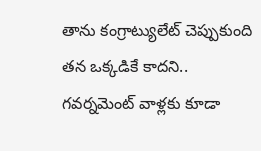తాను కంగ్రాట్యులేట్ చెప్పుకుంది తన ఒక్కడికే కాదని.. గవర్నమెంట్ వాళ్లకు కూడా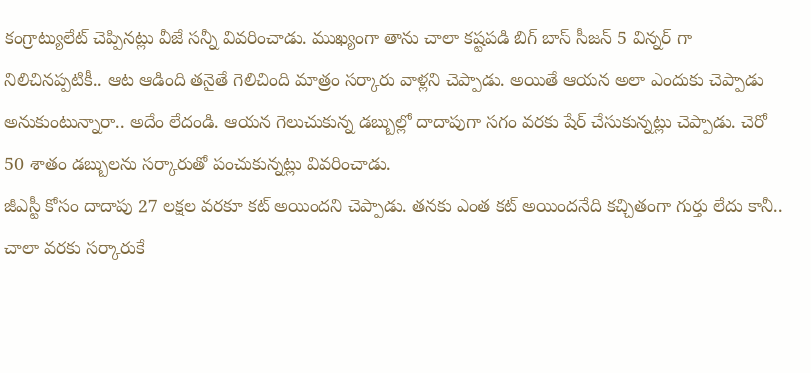కంగ్రాట్యులేట్ చెప్పినట్లు వీజే సన్నీ వివరించాడు. ముఖ్యంగా తాను చాలా కష్టపడి బిగ్ బాస్ సీజన్ 5 విన్నర్ గా నిలిచినప్పటికీ.. ఆట ఆడింది తనైతే గెలిచింది మాత్రం సర్కారు వాళ్లని చెప్పాడు. అయితే ఆయన అలా ఎందుకు చెప్పాడు అనుకుంటున్నారా.. అదేం లేదండి. ఆయన గెలుచుకున్న డబ్బుల్లో దాదాపుగా సగం వరకు షేర్ చేసుకున్నట్లు చెప్పాడు. చెరో 50 శాతం డబ్బులను సర్కారుతో పంచుకున్నట్లు వివరించాడు.
జీఎస్టీ కోసం దాదాపు 27 లక్షల వరకూ కట్ అయిందని చెప్పాడు. తనకు ఎంత కట్ అయిందనేది కచ్చితంగా గుర్తు లేదు కానీ.. చాలా వరకు సర్కారుకే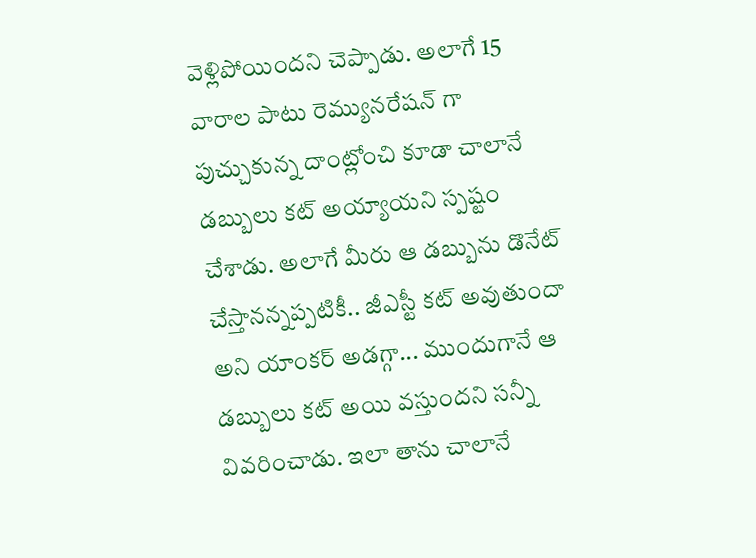వెళ్లిపోయిందని చెప్పాడు. అలాగే 15 వారాల పాటు రెమ్యునరేషన్ గా పుచ్చుకున్న దాంట్లోంచి కూడా చాలానే డబ్బులు కట్ అయ్యాయని స్పష్టం చేశాడు. అలాగే మీరు ఆ డబ్బును డొనేట్ చేస్తానన్నప్పటికీ.. జీఎస్టీ కట్ అవుతుందా అని యాంకర్ అడగ్గా... ముందుగానే ఆ డబ్బులు కట్ అయి వస్తుందని సన్నీ వివరించాడు. ఇలా తాను చాలానే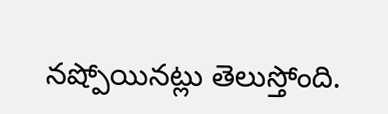నష్పోయినట్లు తెలుస్తోంది.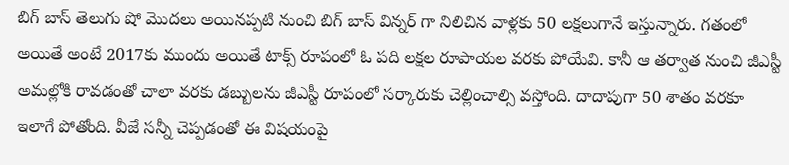బిగ్ బాస్ తెలుగు షో మొదలు అయినప్పటి నుంచి బిగ్ బాస్ విన్నర్ గా నిలిచిన వాళ్లకు 50 లక్షలుగానే ఇస్తున్నారు. గతంలో అయితే అంటే 2017కు ముందు అయితే టాక్స్ రూపంలో ఓ పది లక్షల రూపాయల వరకు పోయేవి. కానీ ఆ తర్వాత నుంచి జీఎస్టీ అమల్లోకి రావడంతో చాలా వరకు డబ్బులను జీఎస్టీ రూపంలో సర్కారుకు చెల్లించాల్సి వస్తోంది. దాదాపుగా 50 శాతం వరకూ ఇలాగే పోతోంది. వీజే సన్నీ చెప్పడంతో ఈ విషయంపై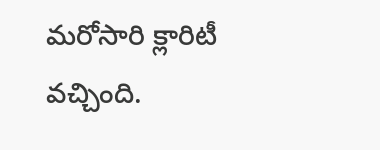మరోసారి క్లారిటీ వచ్చింది.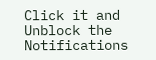Click it and Unblock the Notifications